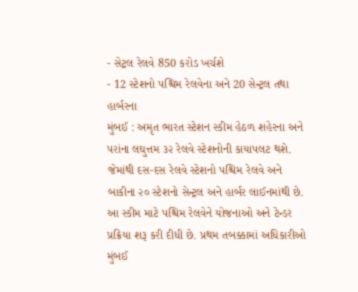- સેટ્રલ રેલવે 850 કરોડ ખર્ચશે
- 12 સ્ટેશનો પશ્ચિમ રેલવેના અને 20 સેન્ટ્રલ તથા હાર્બરના
મુંબઈ : અમૃત ભારત સ્ટેશન સ્કીમ હેઠળ શહેરના અને પરાંના લઘુત્તમ ૩૨ રેલવે સ્ટેશનોની કાયાપલટ થશે. જેમાંથી દસ-દસ રેલવે સ્ટેશનો પશ્ચિમ રેલવે અને બાકીના ૨૦ સ્ટેશનો સેન્ટ્રલ અને હાર્બર લાઈનમાંથી છે.
આ સ્કીમ માટે પશ્ચિમ રેલવેને યોજનાઓ અને ટેન્ડર પ્રક્રિયા શરૂ કરી દીધી છે. પ્રથમ તબક્કામાં અધિકારીઓ મુંબઈ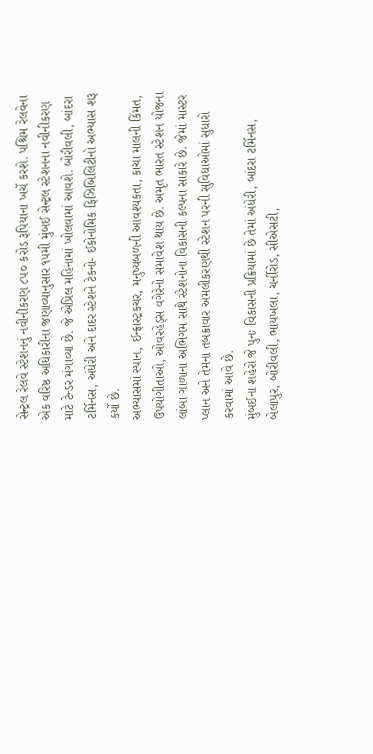સેન્ટ્રલ રેલવે સ્ટેશનનું નવીનીકરણ ૮૫૦ કરોડ રૂપિયાના ખર્ચે કરશે. પશ્ચિમ રેલવેના એક વરિષ્ઠ અધિકારીના જણાવ્યાનુસાર ૧૫મી મુંબઈ સેન્ટ્રલ સ્ટેશનના નવીનીકરણ માટે ટેન્ડર મંગાવ્યા છે. જે એપ્રિલ મહિનામાં ખોલવામાં આવશે. બોરીવલી, બાંદરા ટર્મિનસ, અંધેરી અને દાદર સ્ટેશને ટેકનો- ઈકોનોમિક ફિઝિબિલિટીનો અભ્યાસ શરૂ કર્યો છે.
અભ્યાસમાં સ્પાન, ઈન્ફ્રાસ્ટ્રકચર, મનુષ્યબળની આવશ્યકતા, કાચા માલની કિંમત, ઉપયોગીતાઓ, ઓવરહેડ્સ વગેરેનો સમાવેશ થાય છે. અમૃત ભારત સ્ટેશન યોજના લાંબા ગાળાના અભિગમ સાથે સ્ટેશનોના વિકાસની કલ્પના સાકારે છે. જેમાં માસ્ટર પ્લાન અને તેમના તબક્રાવાર અમલીકરણથી સ્ટેશન પરની સુવિધાઓમાં સુધારો કરવામાં આવે છે.
મુંબઈના શહેરો જે પુનઃ વિકાસની પ્રક્રિયામાં છે તેમાં અંધેરી, બાંદરા ટર્મિનસ, બેલાપુર, બોરીવલી, ભાયખલા, ચર્નીરોડ, સીએસટી,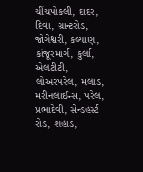ચીંચપોકલી, દાદર, દિવા, ગ્રાન્ટરોડ, જોગેશ્વરી, કલ્યાણ, કાંજૂરમાર્ગ, કુર્લા, એલટીટી, લોઅરપરેલ, મલાડ, મરીનલાઈન્સ, પરેલ, પ્રભાદેવી, સેન્ડહર્સ્ટ રોડ, શહાડ,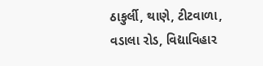ઠાકુર્લી, થાણે, ટીટવાળા, વડાલા રોડ, વિદ્યાવિહાર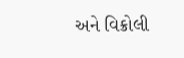અને વિક્રોલી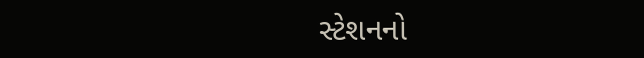સ્ટેશનનો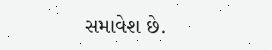સમાવેશ છે.